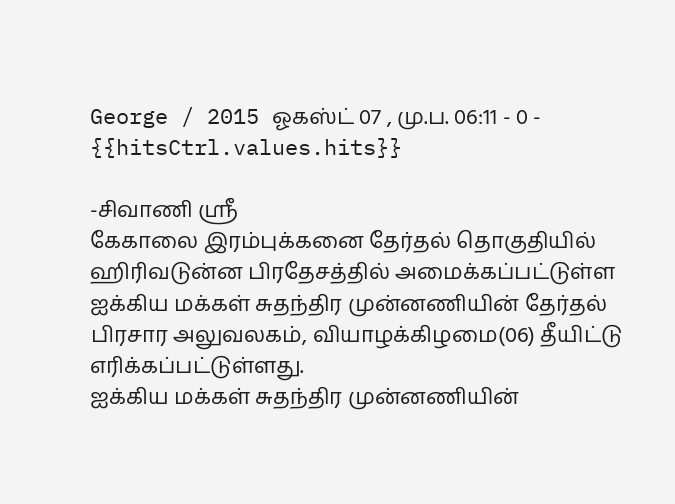George / 2015 ஓகஸ்ட் 07 , மு.ப. 06:11 - 0 - {{hitsCtrl.values.hits}}

-சிவாணி ஸ்ரீ
கேகாலை இரம்புக்கனை தேர்தல் தொகுதியில் ஹிரிவடுன்ன பிரதேசத்தில் அமைக்கப்பட்டுள்ள ஐக்கிய மக்கள் சுதந்திர முன்னணியின் தேர்தல் பிரசார அலுவலகம், வியாழக்கிழமை(06) தீயிட்டு எரிக்கப்பட்டுள்ளது.
ஐக்கிய மக்கள் சுதந்திர முன்னணியின்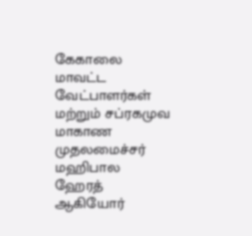கேகாலை மாவட்ட வேட்பாளர்கள் மற்றும் சப்ரகமுவ மாகாண முதலமைச்சர் மஹிபால ஹேரத் ஆகியோர்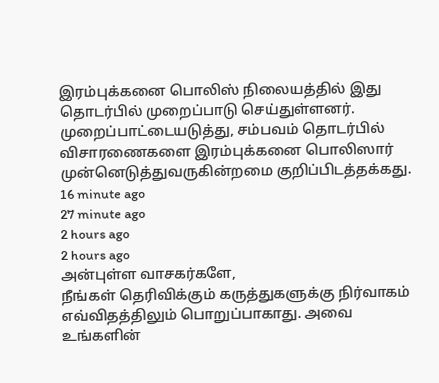இரம்புக்கனை பொலிஸ் நிலையத்தில் இது தொடர்பில் முறைப்பாடு செய்துள்ளனர்.
முறைப்பாட்டையடுத்து, சம்பவம் தொடர்பில் விசாரணைகளை இரம்புக்கனை பொலிஸார் முன்னெடுத்துவருகின்றமை குறிப்பிடத்தக்கது.
16 minute ago
27 minute ago
2 hours ago
2 hours ago
அன்புள்ள வாசகர்களே,
நீங்கள் தெரிவிக்கும் கருத்துகளுக்கு நிர்வாகம் எவ்விதத்திலும் பொறுப்பாகாது. அவை உங்களின்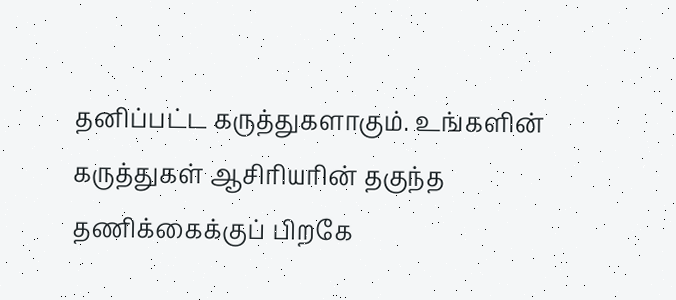தனிப்பட்ட கருத்துகளாகும். உங்களின் கருத்துகள் ஆசிரியரின் தகுந்த தணிக்கைக்குப் பிறகே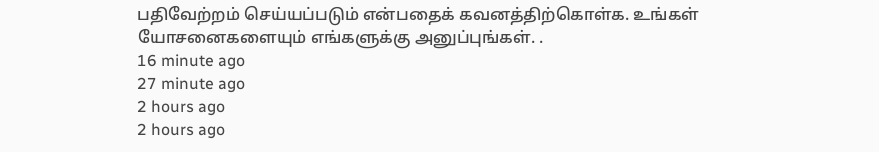பதிவேற்றம் செய்யப்படும் என்பதைக் கவனத்திற்கொள்க. உங்கள் யோசனைகளையும் எங்களுக்கு அனுப்புங்கள். .
16 minute ago
27 minute ago
2 hours ago
2 hours ago